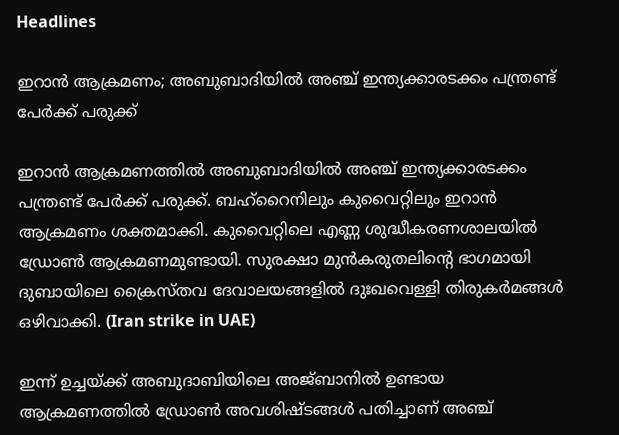Headlines

ഇറാന്‍ ആക്രമണം; അബുബാദിയില്‍ അഞ്ച് ഇന്ത്യക്കാരടക്കം പന്ത്രണ്ട് പേര്‍ക്ക് പരുക്ക്

ഇറാന്‍ ആക്രമണത്തില്‍ അബുബാദിയില്‍ അഞ്ച് ഇന്ത്യക്കാരടക്കം പന്ത്രണ്ട് പേര്‍ക്ക് പരുക്ക്. ബഹ്റൈനിലും കുവൈറ്റിലും ഇറാന്‍ ആക്രമണം ശക്തമാക്കി. കുവൈറ്റിലെ എണ്ണ ശുദ്ധീകരണശാലയില്‍ ഡ്രോണ്‍ ആക്രമണമുണ്ടായി. സുരക്ഷാ മുന്‍കരുതലിന്റെ ഭാഗമായി ദുബായിലെ ക്രൈസ്തവ ദേവാലയങ്ങളില്‍ ദുഃഖവെള്ളി തിരുകര്‍മങ്ങള്‍ ഒഴിവാക്കി. (Iran strike in UAE)

ഇന്ന് ഉച്ചയ്ക്ക് അബുദാബിയിലെ അജ്ബാനില്‍ ഉണ്ടായ ആക്രമണത്തില്‍ ഡ്രോണ്‍ അവശിഷ്ടങ്ങള്‍ പതിച്ചാണ് അഞ്ച്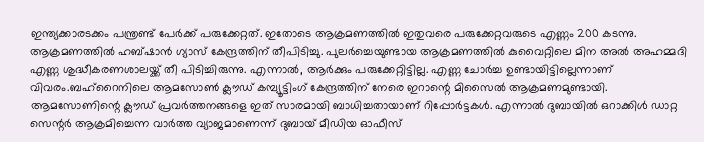ഇന്ത്യക്കാരടക്കം പന്ത്രണ്ട് പേര്‍ക്ക് പരുക്കേറ്റത്. ഇതോടെ ആക്രമണത്തില്‍ ഇതുവരെ പരുക്കേറ്റവരുടെ എണ്ണം 200 കടന്നു. ആക്രമണത്തില്‍ ഹബ്ഷാന്‍ ഗ്യാസ് കേന്ദ്രത്തിന് തീപിടിച്ചു. പുലര്‍ച്ചെയുണ്ടായ ആക്രമണത്തില്‍ കുവൈറ്റിലെ മിന അല്‍ അഹമ്മദി എണ്ണ ശുദ്ധീകരണശാലയ്ക്ക് തീ പിടിച്ചിരുന്നു. എന്നാല്‍, ആര്‍ക്കും പരുക്കേറ്റിട്ടില്ല. എണ്ണ ചോര്‍ച്ച ഉണ്ടായിട്ടില്ലെന്നാണ് വിവരം.ബഹ്റൈനിലെ ആമസോണ്‍ ക്ലൗഡ് കമ്പ്യൂട്ടിംഗ് കേന്ദ്രത്തിന് നേരെ ഇറാന്റെ മിസൈല്‍ ആക്രമണമുണ്ടായി. ആമസോണിന്റെ ക്ലൗഡ് പ്രവര്‍ത്തനങ്ങളെ ഇത് സാരമായി ബാധിച്ചതായാണ് റിപ്പോര്‍ട്ടകള്‍. എന്നാല്‍ ദുബായില്‍ ഒറാക്കിള്‍ ഡാറ്റ സെന്റര്‍ ആക്രമിച്ചെന്ന വാര്‍ത്ത വ്യാജമാണെന്ന് ദുബായ് മീഡിയ ഓഫീസ്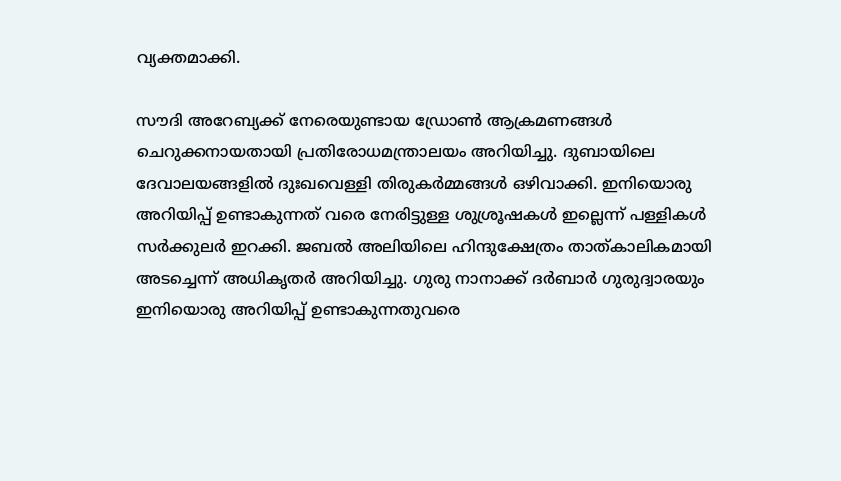വ്യക്തമാക്കി.

സൗദി അറേബ്യക്ക് നേരെയുണ്ടായ ഡ്രോണ്‍ ആക്രമണങ്ങള്‍ ചെറുക്കനായതായി പ്രതിരോധമന്ത്രാലയം അറിയിച്ചു. ദുബായിലെ ദേവാലയങ്ങളില്‍ ദുഃഖവെള്ളി തിരുകര്‍മ്മങ്ങള്‍ ഒഴിവാക്കി. ഇനിയൊരു അറിയിപ്പ് ഉണ്ടാകുന്നത് വരെ നേരിട്ടുള്ള ശുശ്രൂഷകള്‍ ഇല്ലെന്ന് പള്ളികള്‍ സര്‍ക്കുലര്‍ ഇറക്കി. ജബല്‍ അലിയിലെ ഹിന്ദുക്ഷേത്രം താത്കാലികമായി അടച്ചെന്ന് അധികൃതര്‍ അറിയിച്ചു. ഗുരു നാനാക്ക് ദര്‍ബാര്‍ ഗുരുദ്വാരയും ഇനിയൊരു അറിയിപ്പ് ഉണ്ടാകുന്നതുവരെ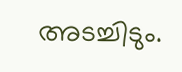അടച്ചിടും.